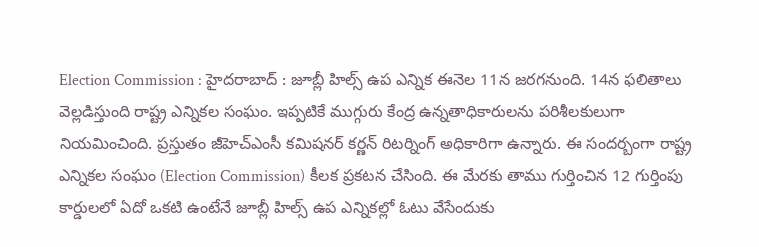Election Commission : హైదరాబాద్ : జూబ్లీ హిల్స్ ఉప ఎన్నిక ఈనెల 11న జరగనుంది. 14న ఫలితాలు వెల్లడిస్తుంది రాష్ట్ర ఎన్నికల సంఘం. ఇప్పటికే ముగ్గురు కేంద్ర ఉన్నతాధికారులను పరిశీలకులుగా నియమించింది. ప్రస్తుతం జీహెచ్ఎంసీ కమిషనర్ కర్ణన్ రిటర్నింగ్ అధికారిగా ఉన్నారు. ఈ సందర్బంగా రాష్ట్ర ఎన్నికల సంఘం (Election Commission) కీలక ప్రకటన చేసింది. ఈ మేరకు తాము గుర్తించిన 12 గుర్తింపు కార్డులలో ఏదో ఒకటి ఉంటేనే జూబ్లీ హిల్స్ ఉప ఎన్నికల్లో ఓటు వేసేందుకు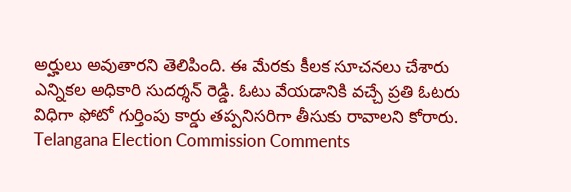అర్హులు అవుతారని తెలిపింది. ఈ మేరకు కీలక సూచనలు చేశారు ఎన్నికల అధికారి సుదర్శన్ రెడ్డి. ఓటు వేయడానికి వచ్చే ప్రతి ఓటరు విధిగా ఫోటో గుర్తింపు కార్డు తప్పనిసరిగా తీసుకు రావాలని కోరారు.
Telangana Election Commission Comments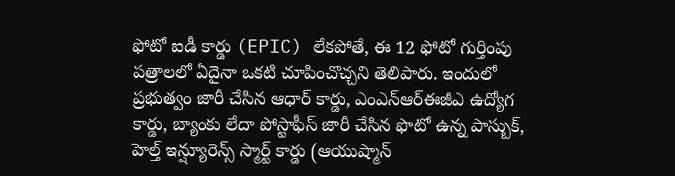ఫోటో ఐడీ కార్డు (EPIC) లేకపోతే, ఈ 12 ఫోటో గుర్తింపు పత్రాలలో ఏదైనా ఒకటి చూపించొచ్చని తెలిపారు. ఇందులో ప్రభుత్వం జారీ చేసిన ఆధార్ కార్డు, ఎంఎన్ఆర్ఈజీఎ ఉద్యోగ కార్డు, బ్యాంకు లేదా పోస్టాఫీస్ జారీ చేసిన ఫొటో ఉన్న పాస్బుక్, హెల్త్ ఇన్ష్యూరెన్స్ స్మార్ట్ కార్డు (ఆయుష్మాన్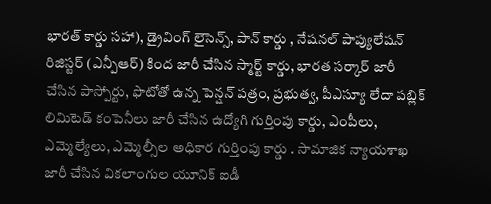భారత్ కార్డు సహా), డ్రైవింగ్ లైసెన్స్, పాన్ కార్డు , నేషనల్ పాప్యులేషన్ రిజిస్టర్ (ఎన్పీఆర్) కింద జారీ చేసిన స్మార్ట్ కార్డు, భారత సర్కార్ జారీ చేసిన పాస్పోర్టు, ఫొటోతో ఉన్న పెన్షన్ పత్రం, ప్రభుత్వ, పీఎస్యూ లేదా పబ్లిక్ లిమిటెడ్ కంపెనీలు జారీ చేసిన ఉద్యోగి గుర్తింపు కార్డు, ఎంపీలు, ఎమ్మెల్యేలు, ఎమ్మెల్సీల అధికార గుర్తింపు కార్డు . సామాజిక న్యాయశాఖ జారీ చేసిన వికలాంగుల యూనిక్ ఐడీ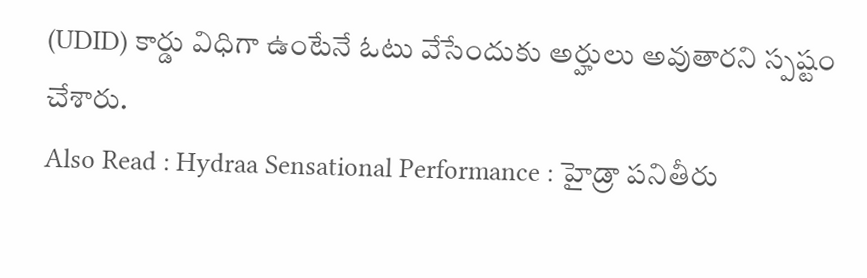(UDID) కార్డు విధిగా ఉంటేనే ఓటు వేసేందుకు అర్హులు అవుతారని స్పష్టం చేశారు.
Also Read : Hydraa Sensational Performance : హైడ్రా పనితీరు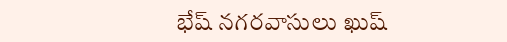భేష్ నగరవాసులు ఖుష్